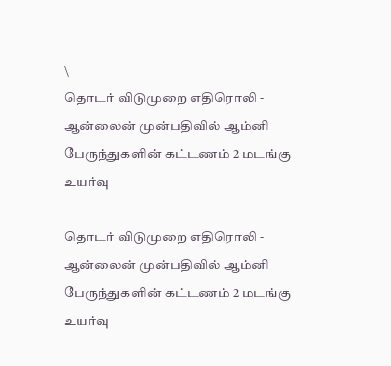\
தொடர் விடுமுறை எதிரொலி - ஆன்லைன் முன்பதிவில் ஆம்னி பேருந்துகளின் கட்டணம் 2 மடங்கு உயர்வு

தொடர் விடுமுறை எதிரொலி - ஆன்லைன் முன்பதிவில் ஆம்னி பேருந்துகளின் கட்டணம் 2 மடங்கு உயர்வு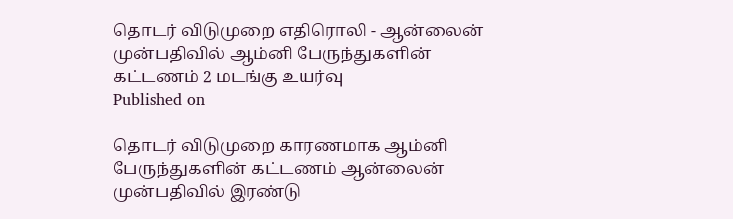தொடர் விடுமுறை எதிரொலி - ஆன்லைன் முன்பதிவில் ஆம்னி பேருந்துகளின் கட்டணம் 2 மடங்கு உயர்வு
Published on

தொடர் விடுமுறை காரணமாக ஆம்னி பேருந்துகளின் கட்டணம் ஆன்லைன் முன்பதிவில் இரண்டு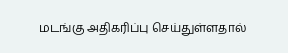மடங்கு அதிகரிப்பு செய்துள்ளதால்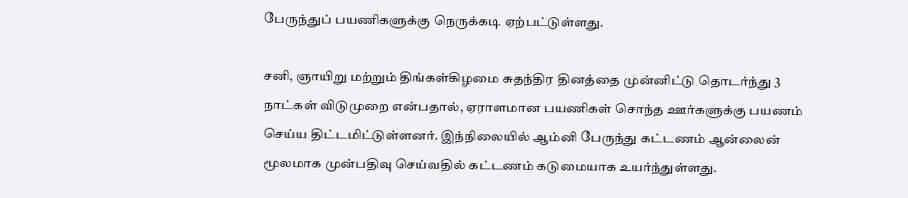பேருந்துப் பயணிகளுக்கு நெருக்கடி ஏற்பட்டுள்ளது.

சனி, ஞாயிறு மற்றும் திங்கள்கிழமை சுதந்திர தினத்தை முன்னிட்டு தொடர்ந்து 3 நாட்கள் விடுமுறை என்பதால், ஏராளமான பயணிகள் சொந்த ஊர்களுக்கு பயணம் செய்ய திட்டமிட்டுள்ளனர். இந்நிலையில் ஆம்னி பேருந்து கட்டணம் ஆன்லைன் மூலமாக முன்பதிவு செய்வதில் கட்டணம் கடுமையாக உயர்ந்துள்ளது.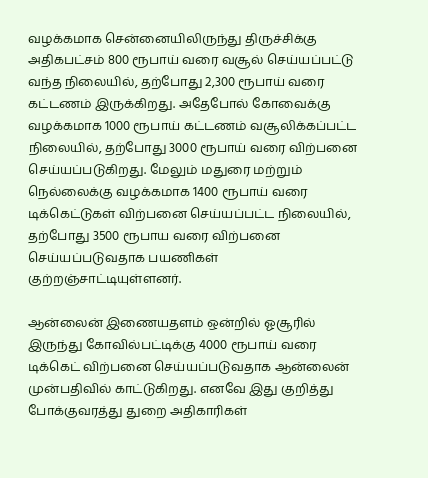வழக்கமாக சென்னையிலிருந்து திருச்சிக்கு அதிகபட்சம் 800 ரூபாய் வரை வசூல் செய்யப்பட்டு வந்த நிலையில், தற்போது 2,300 ரூபாய் வரை கட்டணம் இருக்கிறது. அதேபோல் கோவைக்கு வழக்கமாக 1000 ரூபாய் கட்டணம் வசூலிக்கப்பட்ட நிலையில், தற்போது 3000 ரூபாய் வரை விற்பனை செய்யப்படுகிறது. மேலும் மதுரை மற்றும் நெல்லைக்கு வழக்கமாக 1400 ரூபாய் வரை டிக்கெட்டுகள் விற்பனை செய்யப்பட்ட நிலையில், தற்போது 3500 ரூபாய வரை விற்பனை செய்யப்படுவதாக பயணிகள் குற்றஞ்சாட்டியுள்ளனர்.

ஆன்லைன் இணையதளம் ஒன்றில் ஓசூரில் இருந்து கோவில்பட்டிக்கு 4000 ரூபாய் வரை டிக்கெட் விற்பனை செய்யப்படுவதாக ஆன்லைன் முன்பதிவில் காட்டுகிறது. எனவே இது குறித்து போக்குவரத்து துறை அதிகாரிகள்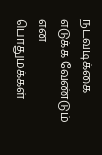நடவடிக்கை எடுக்க வேண்டும் என பொதுமக்கள்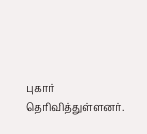புகார் தெரிவித்துள்ளனர்.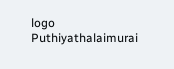logo
Puthiyathalaimurai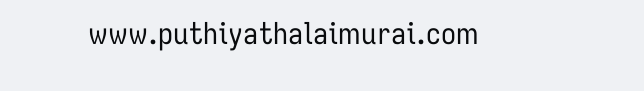www.puthiyathalaimurai.com